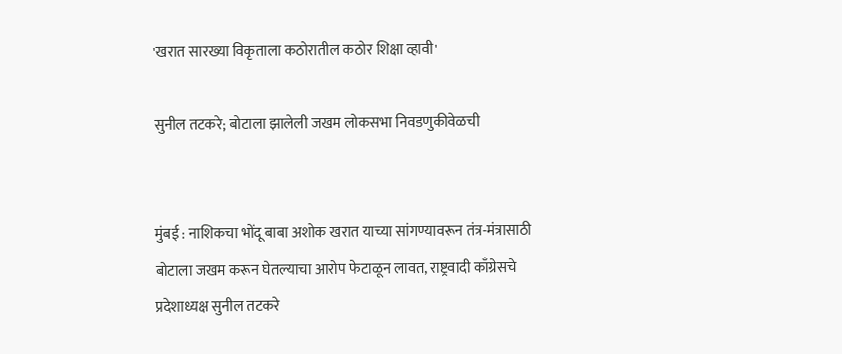'खरात सारख्या विकृताला कठोरातील कठोर शिक्षा व्हावी'

सुनील तटकरे; बोटाला झालेली जखम लोकसभा निवडणुकीवेळची


मुंबई : नाशिकचा भोंदू बाबा अशोक खरात याच्या सांगण्यावरून तंत्र-मंत्रासाठी बोटाला जखम करून घेतल्याचा आरोप फेटाळून लावत, राष्ट्रवादी काँग्रेसचे प्रदेशाध्यक्ष सुनील तटकरे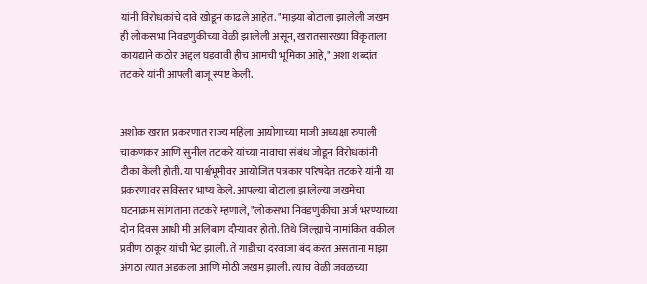यांनी विरोधकांचे दावे खोडून काढले आहेत. "माझ्या बोटाला झालेली जखम ही लोकसभा निवडणुकीच्या वेळी झालेली असून, खरातसारख्या विकृताला कायद्याने कठोर अद्दल घडवावी हीच आमची भूमिका आहे," अशा शब्दांत तटकरे यांनी आपली बाजू स्पष्ट केली.


अशोक खरात प्रकरणात राज्य महिला आयोगाच्या माजी अध्यक्षा रुपाली चाकणकर आणि सुनील तटकरे यांच्या नावाचा संबंध जोडून विरोधकांनी टीका केली होती. या पार्श्वभूमीवर आयोजित पत्रकार परिषदेत तटकरे यांनी या प्रकरणावर सविस्तर भाष्य केले. आपल्या बोटाला झालेल्या जखमेचा घटनाक्रम सांगताना तटकरे म्हणाले, "लोकसभा निवडणुकीचा अर्ज भरण्याच्या दोन दिवस आधी मी अलिबाग दौऱ्यावर होतो. तिथे जिल्ह्याचे नामांकित वकील प्रवीण ठाकूर यांची भेट झाली. ते गाडीचा दरवाजा बंद करत असताना माझा अंगठा त्यात अडकला आणि मोठी जखम झाली. त्याच वेळी जवळच्या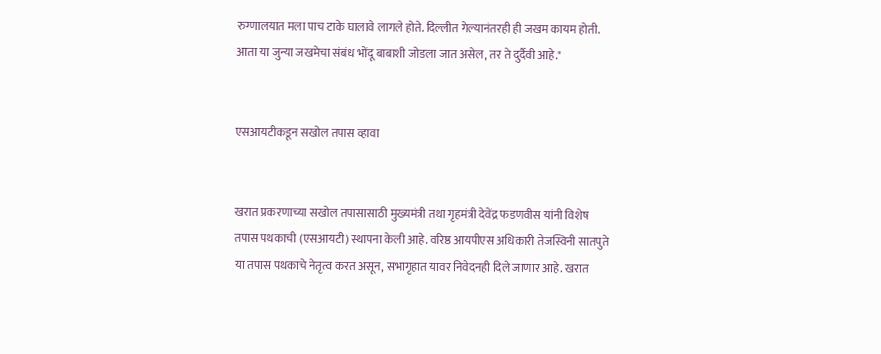रुग्णालयात मला पाच टाके घालावे लागले होते. दिल्लीत गेल्यानंतरही ही जखम कायम होती. आता या जुन्या जखमेचा संबंध भोंदू बाबाशी जोडला जात असेल, तर ते दुर्दैवी आहे."


एसआयटीकडून सखोल तपास व्हावा


खरात प्रकरणाच्या सखोल तपासासाठी मुख्यमंत्री तथा गृहमंत्री देवेंद्र फडणवीस यांनी विशेष तपास पथकाची (एसआयटी) स्थापना केली आहे. वरिष्ठ आयपीएस अधिकारी तेजस्विनी सातपुते या तपास पथकाचे नेतृत्व करत असून, सभागृहात यावर निवेदनही दिले जाणार आहे. खरात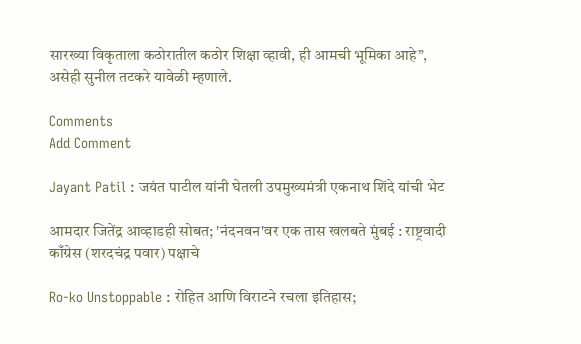सारख्या विकृताला कठोरातील कठोर शिक्षा व्हावी, ही आमची भूमिका आहे”, असेही सुनील तटकरे यावेळी म्हणाले.

Comments
Add Comment

Jayant Patil : जयंत पाटील यांनी घेतली उपमुख्यमंत्री एकनाथ शिंदे यांची भेट

आमदार जितेंद्र आव्हाडही सोबत; 'नंदनवन'वर एक तास खलबते मुंबई : राष्ट्रवादी काँग्रेस (शरदचंद्र पवार) पक्षाचे

Ro-ko Unstoppable : रोहित आणि विराटने रचला इतिहास;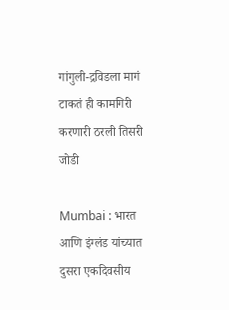गांगुली-द्रविडला मागं टाकतं ही कामगिरी करणारी ठरली तिसरी जोडी

Mumbai : भारत आणि इंग्लंड यांच्यात दुसरा एकदिवसीय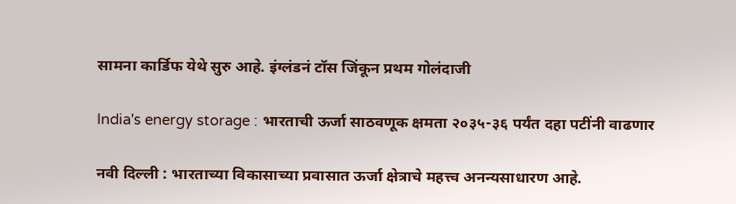सामना कार्डिफ येथे सुरु आहे. इंग्लंडनं टॉस जिंकून प्रथम गोलंदाजी

India's energy storage : भारताची ऊर्जा साठवणूक क्षमता २०३५-३६ पर्यंत दहा पटींनी वाढणार

नवी दिल्ली : भारताच्या विकासाच्या प्रवासात ऊर्जा क्षेत्राचे महत्त्व अनन्यसाधारण आहे.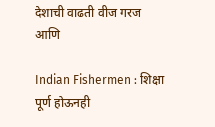देशाची वाढती वीज गरज आणि

Indian Fishermen : शिक्षा पूर्ण होऊनही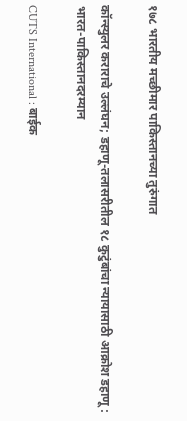१७८ भारतीय मच्छीमार पाकिस्तानच्या तुरुंगात

कॉन्स्युलर कराराचे उल्लंघन; डहाणू-तलासरीतील १८ कुटुंबांचा न्यायासाठी आक्रोश डहाणू : भारत-पाकिस्तानदरम्यान

CUTS International : बाईक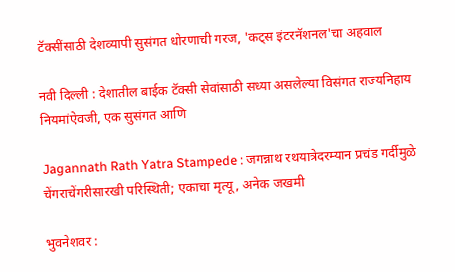टॅक्सींसाठी देशव्यापी सुसंगत धोरणाची गरज, 'कट्स इंटरनॅशनल'चा अहवाल

नवी दिल्ली : देशातील बाईक टॅक्सी सेवांसाठी सध्या असलेल्या विसंगत राज्यनिहाय नियमांऐवजी, एक सुसंगत आणि

Jagannath Rath Yatra Stampede : जगन्नाथ रथयात्रेदरम्यान प्रचंड गर्दीमुळे चेंगराचेंगरीसारखी परिस्थिती; एकाचा मृत्यू, अनेक जखमी

भुवनेशवर :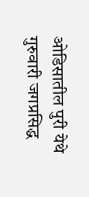ओडिसातील पुरी येथे गुरुवारी जगप्रसिद्ध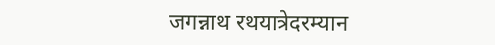जगन्नाथ रथयात्रेदरम्यान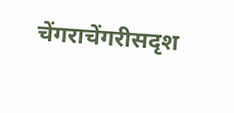चेंगराचेंगरीसदृश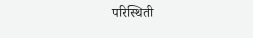परिस्थिती